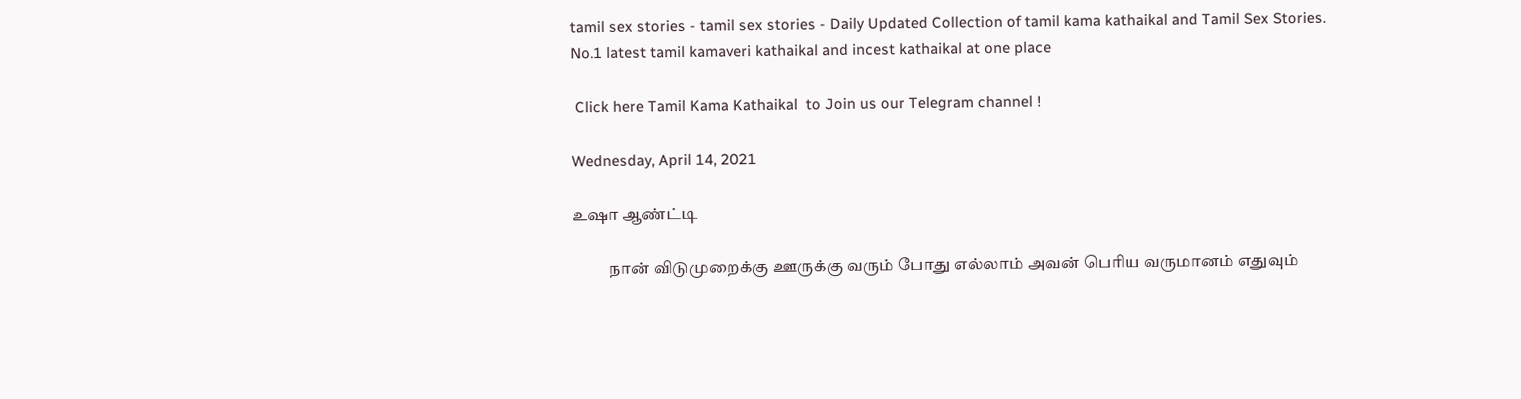tamil sex stories - tamil sex stories - Daily Updated Collection of tamil kama kathaikal and Tamil Sex Stories. No.1 latest tamil kamaveri kathaikal and incest kathaikal at one place

 Click here Tamil Kama Kathaikal  to Join us our Telegram channel !

Wednesday, April 14, 2021

உஷா ஆண்ட்டி

           நான் விடுமுறைக்கு ஊருக்கு வரும் போது எல்லாம் அவன் பெரிய வருமானம் எதுவும்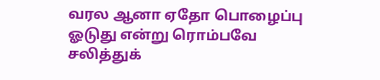வரல ஆனா ஏதோ பொழைப்பு ஓடுது என்று ரொம்பவே சலித்துக்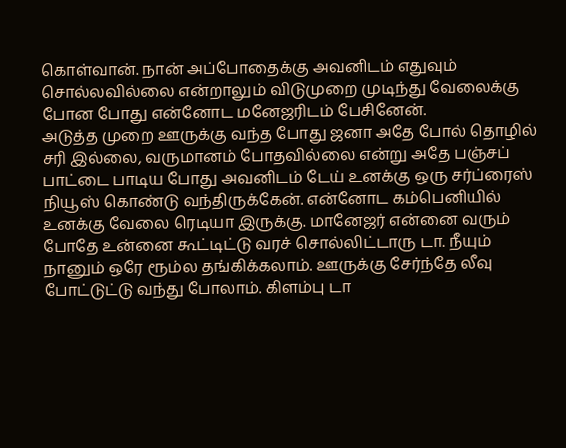கொள்வான். நான் அப்போதைக்கு அவனிடம் எதுவும் சொல்லவில்லை என்றாலும் விடுமுறை முடிந்து வேலைக்கு போன போது என்னோட மனேஜரிடம் பேசினேன்.
அடுத்த முறை ஊருக்கு வந்த போது ஜனா அதே போல் தொழில் சரி இல்லை, வருமானம் போதவில்லை என்று அதே பஞ்சப் பாட்டை பாடிய போது அவனிடம் டேய் உனக்கு ஒரு சர்ப்ரைஸ் நியூஸ் கொண்டு வந்திருக்கேன். என்னோட கம்பெனியில் உனக்கு வேலை ரெடியா இருக்கு. மானேஜர் என்னை வரும் போதே உன்னை கூட்டிட்டு வரச் சொல்லிட்டாரு டா. நீயும் நானும் ஒரே ரூம்ல தங்கிக்கலாம். ஊருக்கு சேர்ந்தே லீவு போட்டுட்டு வந்து போலாம். கிளம்பு டா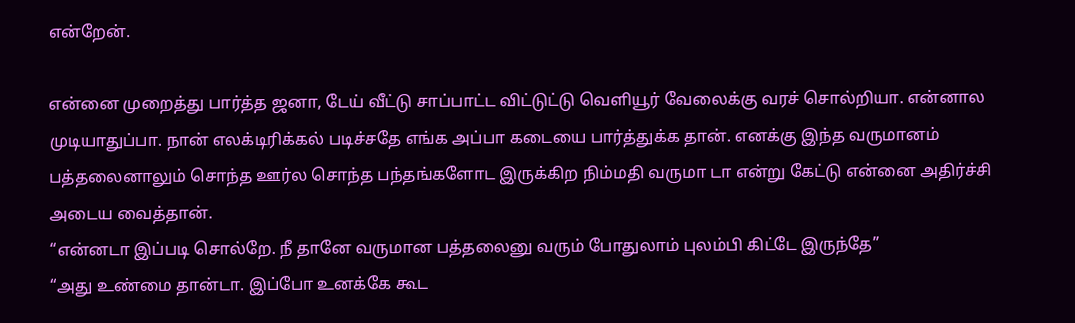என்றேன்.

என்னை முறைத்து பார்த்த ஜனா, டேய் வீட்டு சாப்பாட்ட விட்டுட்டு வெளியூர் வேலைக்கு வரச் சொல்றியா. என்னால முடியாதுப்பா. நான் எலக்டிரிக்கல் படிச்சதே எங்க அப்பா கடையை பார்த்துக்க தான். எனக்கு இந்த வருமானம் பத்தலைனாலும் சொந்த ஊர்ல சொந்த பந்தங்களோட இருக்கிற நிம்மதி வருமா டா என்று கேட்டு என்னை அதிர்ச்சி அடைய வைத்தான்.
“என்னடா இப்படி சொல்றே. நீ தானே வருமான பத்தலைனு வரும் போதுலாம் புலம்பி கிட்டே இருந்தே”
“அது உண்மை தான்டா. இப்போ உனக்கே கூட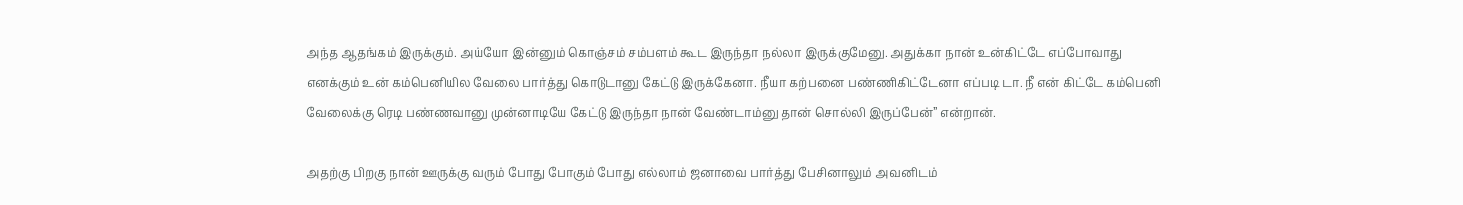அந்த ஆதங்கம் இருக்கும். அய்யோ இன்னும் கொஞ்சம் சம்பளம் கூட இருந்தா நல்லா இருக்குமேனு. அதுக்கா நான் உன்கிட்டே எப்போவாது எனக்கும் உன் கம்பெனியில வேலை பார்த்து கொடுடானு கேட்டு இருக்கேனா. நீயா கற்பனை பண்ணிகிட்டேனா எப்படி டா. நீ என் கிட்டே கம்பெனி வேலைக்கு ரெடி பண்ணவானு முன்னாடியே கேட்டு இருந்தா நான் வேண்டாம்னு தான் சொல்லி இருப்பேன்” என்றான்.

அதற்கு பிறகு நான் ஊருக்கு வரும் போது போகும் போது எல்லாம் ஜனாவை பார்த்து பேசினாலும் அவனிடம்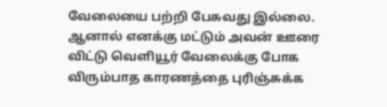வேலையை பற்றி பேசுவது இல்லை. ஆனால் எனக்கு மட்டும் அவன் ஊரை விட்டு வெளியூர் வேலைக்கு போக விரும்பாத காரணத்தை புரிஞ்சுக்க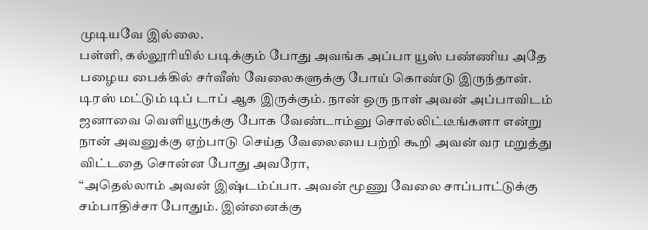முடியவே இல்லை.
பள்ளி, கல்லூரியில் படிக்கும் போது அவங்க அப்பா யூஸ் பண்ணிய அதே பழைய பைக்கில் சர்வீஸ் வேலைகளுக்கு போய் கொண்டு இருந்தான். டிரஸ் மட்டும் டிப் டாப் ஆக இருக்கும். நான் ஒரு நாள் அவன் அப்பாவிடம் ஜனாவை வெளியூருக்கு போக வேண்டாம்னு சொல்லிட்டீங்களா என்று நான் அவனுக்கு ஏற்பாடு செய்த வேலையை பற்றி கூறி அவன் வர மறுத்து விட்டதை சொன்ன போது அவரோ,
“அதெல்லாம் அவன் இஷ்டம்ப்பா. அவன் மூணு வேலை சாப்பாட்டுக்கு சம்பாதிச்சா போதும். இன்னைக்கு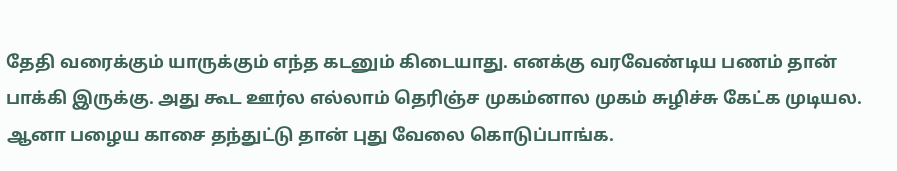தேதி வரைக்கும் யாருக்கும் எந்த கடனும் கிடையாது. எனக்கு வரவேண்டிய பணம் தான் பாக்கி இருக்கு. அது கூட ஊர்ல எல்லாம் தெரிஞ்ச முகம்னால முகம் சுழிச்சு கேட்க முடியல. ஆனா பழைய காசை தந்துட்டு தான் புது வேலை கொடுப்பாங்க.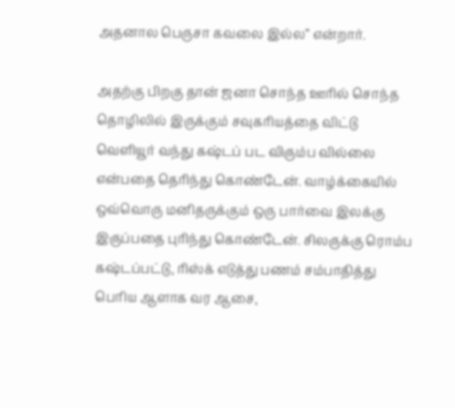அதனால பெருசா கவலை இல்ல” என்றார்.

அதற்கு பிறகு தான் ஜனா சொந்த ஊரில் சொந்த தொழிலில் இருக்கும் சவுகரியத்தை விட்டு வெளியூர் வந்து கஷ்டப் பட விரும்ப வில்லை என்பதை தெரிந்து கொண்டேன். வாழ்க்கையில் ஒவ்வொரு மனிதருக்கும் ஒரு பார்வை இலக்கு இருப்பதை புரிந்து கொண்டேன். சிலருக்கு ரொம்ப கஷ்டப்பட்டு, ரிஸ்க் எடுத்து பணம் சம்பாதித்து பெரிய ஆளாக வர ஆசை,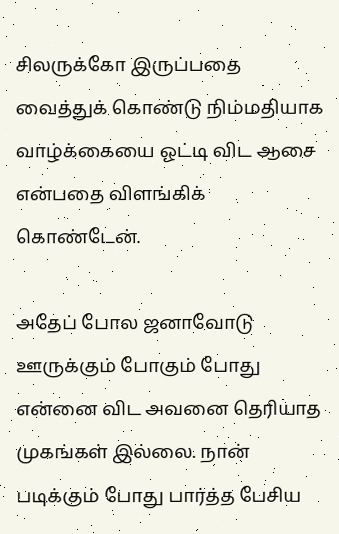சிலருக்கோ இருப்பதை வைத்துக் கொண்டு நிம்மதியாக வாழ்க்கையை ஓட்டி விட ஆசை என்பதை விளங்கிக் கொண்டேன்.

அதேப் போல ஜனாவோடு ஊருக்கும் போகும் போது என்னை விட அவனை தெரியாத முகங்கள் இல்லை. நான் படிக்கும் போது பார்த்த பேசிய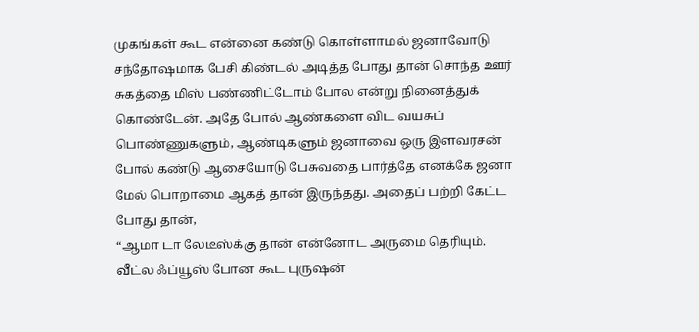முகங்கள் கூட என்னை கண்டு கொள்ளாமல் ஜனாவோடு சந்தோஷமாக பேசி கிண்டல் அடித்த போது தான் சொந்த ஊர் சுகத்தை மிஸ் பண்ணிட்டோம் போல என்று நினைத்துக் கொண்டேன். அதே போல் ஆண்களை விட வயசுப் பொண்ணுகளும், ஆண்டிகளும் ஜனாவை ஒரு இளவரசன் போல் கண்டு ஆசையோடு பேசுவதை பார்த்தே எனக்கே ஜனா மேல் பொறாமை ஆகத் தான் இருந்தது. அதைப் பற்றி கேட்ட போது தான்,
“ஆமா டா லேடீஸ்க்கு தான் என்னோட அருமை தெரியும். வீட்ல ஃப்யூஸ் போன கூட புருஷன்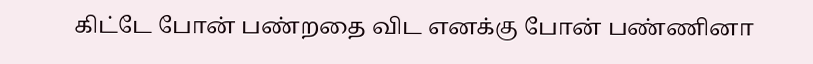கிட்டே போன் பண்றதை விட எனக்கு போன் பண்ணினா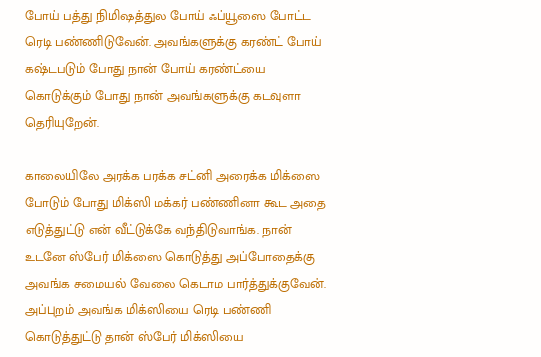போய் பத்து நிமிஷத்துல போய் ஃப்யூஸை போட்ட ரெடி பண்ணிடுவேன். அவங்களுக்கு கரண்ட் போய் கஷ்டபடும் போது நான் போய் கரண்ட்யை கொடுக்கும் போது நான் அவங்களுக்கு கடவுளா தெரியுறேன்.

காலையிலே அரக்க பரக்க சட்னி அரைக்க மிக்ஸை போடும் போது மிக்ஸி மக்கர் பண்ணினா கூட அதை எடுத்துட்டு என் வீட்டுக்கே வந்திடுவாங்க. நான் உடனே ஸ்பேர் மிக்ஸை கொடுத்து அப்போதைக்கு அவங்க சமையல் வேலை கெடாம பார்த்துக்குவேன். அப்புறம் அவங்க மிக்ஸியை ரெடி பண்ணி கொடுத்துட்டு தான் ஸ்பேர் மிக்ஸியை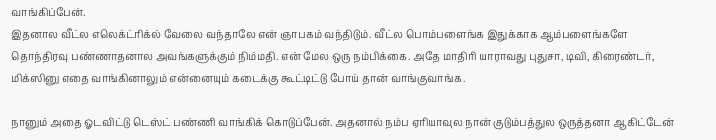வாங்கிப்பேன்.
இதனால வீட்ல எலெக்ட்ரிக்ல் வேலை வந்தாலே என் ஞாபகம் வந்திடும். வீட்ல பொம்பளைங்க இதுக்காக ஆம்பளைங்களே தொந்திரவு பண்ணாதனால அவங்களுக்கும் நிம்மதி. என் மேல ஒரு நம்பிக்கை. அதே மாதிரி யாராவது புதுசா, டிவி, கிரைண்டர், மிக்ஸினு எதை வாங்கினாலும் என்னையும் கடைக்கு கூட்டிட்டு போய் தான் வாங்குவாங்க.

நானும் அதை ஓடவிட்டு டெஸ்ட் பண்ணி வாங்கிக் கொடுப்பேன். அதனால் நம்ப ஏரியாவுல நான் குடும்பத்துல ஒருத்தனா ஆகிட்டேன்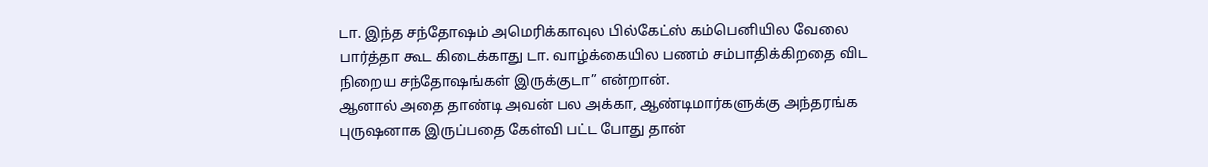டா. இந்த சந்தோஷம் அமெரிக்காவுல பில்கேட்ஸ் கம்பெனியில வேலை பார்த்தா கூட கிடைக்காது டா. வாழ்க்கையில பணம் சம்பாதிக்கிறதை விட நிறைய சந்தோஷங்கள் இருக்குடா” என்றான்.
ஆனால் அதை தாண்டி அவன் பல அக்கா, ஆண்டிமார்களுக்கு அந்தரங்க புருஷனாக இருப்பதை கேள்வி பட்ட போது தான்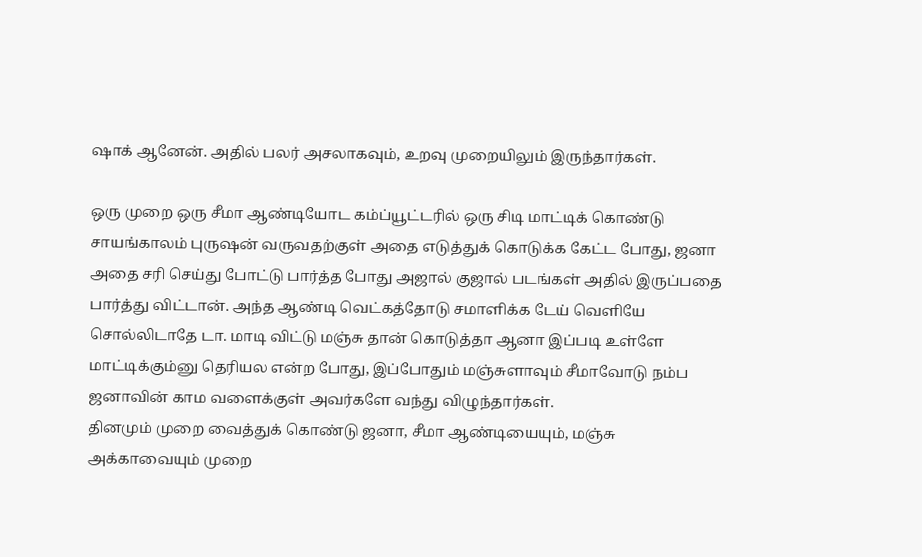ஷாக் ஆனேன். அதில் பலர் அசலாகவும், உறவு முறையிலும் இருந்தார்கள்.

ஒரு முறை ஒரு சீமா ஆண்டியோட கம்ப்யூட்டரில் ஒரு சிடி மாட்டிக் கொண்டு சாயங்காலம் புருஷன் வருவதற்குள் அதை எடுத்துக் கொடுக்க கேட்ட போது, ஜனா அதை சரி செய்து போட்டு பார்த்த போது அஜால் குஜால் படங்கள் அதில் இருப்பதை பார்த்து விட்டான். அந்த ஆண்டி வெட்கத்தோடு சமாளிக்க டேய் வெளியே சொல்லிடாதே டா. மாடி விட்டு மஞ்சு தான் கொடுத்தா ஆனா இப்படி உள்ளே மாட்டிக்கும்னு தெரியல என்ற போது, இப்போதும் மஞ்சுளாவும் சீமாவோடு நம்ப ஜனாவின் காம வளைக்குள் அவர்களே வந்து விழுந்தார்கள்.
தினமும் முறை வைத்துக் கொண்டு ஜனா, சீமா ஆண்டியையும், மஞ்சு அக்காவையும் முறை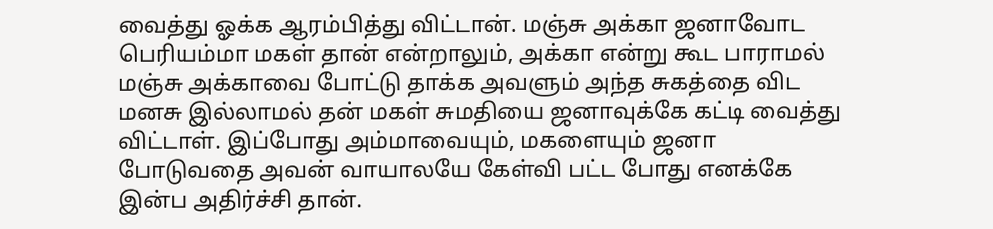வைத்து ஓக்க ஆரம்பித்து விட்டான். மஞ்சு அக்கா ஜனாவோட பெரியம்மா மகள் தான் என்றாலும், அக்கா என்று கூட பாராமல் மஞ்சு அக்காவை போட்டு தாக்க அவளும் அந்த சுகத்தை விட மனசு இல்லாமல் தன் மகள் சுமதியை ஜனாவுக்கே கட்டி வைத்து விட்டாள். இப்போது அம்மாவையும், மகளையும் ஜனா போடுவதை அவன் வாயாலயே கேள்வி பட்ட போது எனக்கே இன்ப அதிர்ச்சி தான்.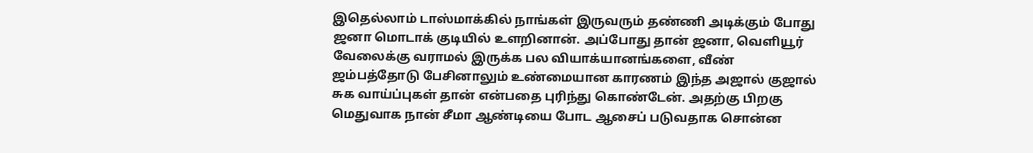இதெல்லாம் டாஸ்மாக்கில் நாங்கள் இருவரும் தண்ணி அடிக்கும் போது ஜனா மொடாக் குடியில் உளறினான். அப்போது தான் ஜனா, வெளியூர் வேலைக்கு வராமல் இருக்க பல வியாக்யானங்களை, வீண் ஜம்பத்தோடு பேசினாலும் உண்மையான காரணம் இந்த அஜால் குஜால் சுக வாய்ப்புகள் தான் என்பதை புரிந்து கொண்டேன். அதற்கு பிறகு மெதுவாக நான் சீமா ஆண்டியை போட ஆசைப் படுவதாக சொன்ன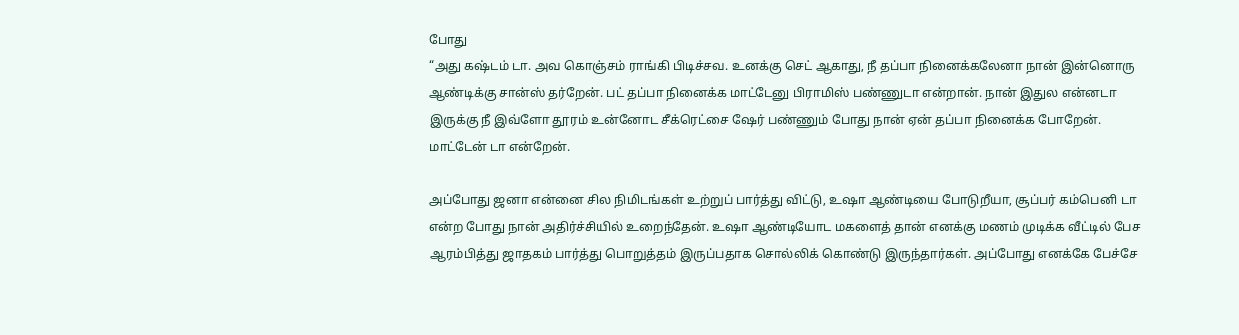போது
“அது கஷ்டம் டா. அவ கொஞ்சம் ராங்கி பிடிச்சவ. உனக்கு செட் ஆகாது, நீ தப்பா நினைக்கலேனா நான் இன்னொரு ஆண்டிக்கு சான்ஸ் தர்றேன். பட் தப்பா நினைக்க மாட்டேனு பிராமிஸ் பண்ணுடா என்றான். நான் இதுல என்னடா இருக்கு நீ இவ்ளோ தூரம் உன்னோட சீக்ரெட்சை ஷேர் பண்ணும் போது நான் ஏன் தப்பா நினைக்க போறேன். மாட்டேன் டா என்றேன்.

அப்போது ஜனா என்னை சில நிமிடங்கள் உற்றுப் பார்த்து விட்டு, உஷா ஆண்டியை போடுறீயா, சூப்பர் கம்பெனி டா என்ற போது நான் அதிர்ச்சியில் உறைந்தேன். உஷா ஆண்டியோட மகளைத் தான் எனக்கு மணம் முடிக்க வீட்டில் பேச ஆரம்பித்து ஜாதகம் பார்த்து பொறுத்தம் இருப்பதாக சொல்லிக் கொண்டு இருந்தார்கள். அப்போது எனக்கே பேச்சே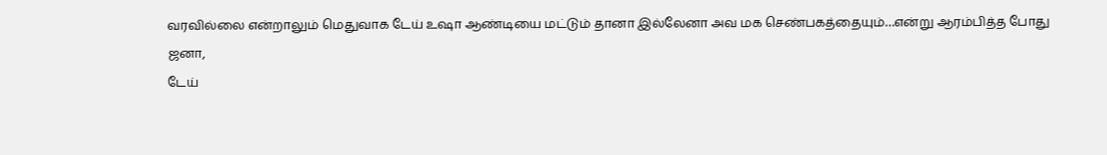வரவில்லை என்றாலும் மெதுவாக டேய் உஷா ஆண்டியை மட்டும் தானா இல்லேனா அவ மக செண்பகத்தையும்…என்று ஆரம்பித்த போது ஜனா,
டேய்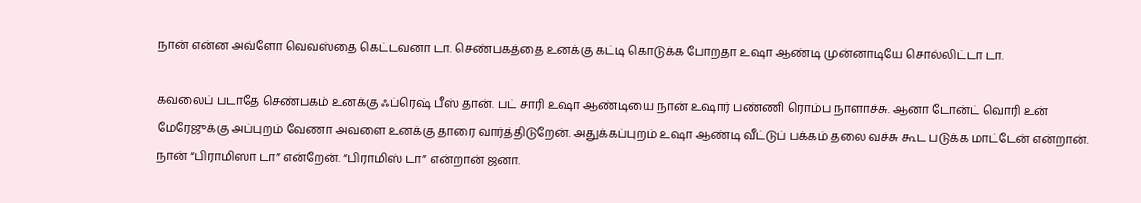நான் என்ன அவ்ளோ வெவஸ்தை கெட்டவனா டா. செண்பகத்தை உனக்கு கட்டி கொடுக்க போறதா உஷா ஆண்டி முன்னாடியே சொல்லிட்டா டா.

கவலைப் படாதே செண்பகம் உனக்கு ஃப்ரெஷ் பீஸ் தான். பட் சாரி உஷா ஆண்டியை நான் உஷார் பண்ணி ரொம்ப நாளாச்சு. ஆனா டோன்ட் வொரி உன் மேரேஜுக்கு அப்புறம் வேணா அவளை உனக்கு தாரை வார்த்திடுறேன். அதுக்கப்புறம் உஷா ஆண்டி வீட்டுப் பக்கம் தலை வச்சு கூட படுக்க மாட்டேன் என்றான். நான் “பிராமிஸா டா” என்றேன். “பிராமிஸ் டா” என்றான் ஜனா.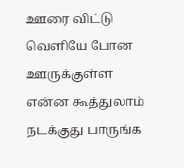ஊரை விட்டு வெளியே போன ஊருக்குள்ள என்ன கூத்துலாம் நடக்குது பாருங்க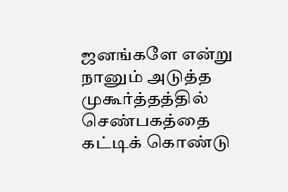ஜனங்களே என்று நானும் அடுத்த முகூர்த்தத்தில் செண்பகத்தை கட்டிக் கொண்டு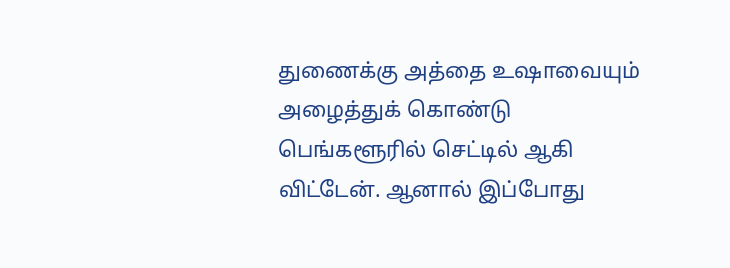துணைக்கு அத்தை உஷாவையும் அழைத்துக் கொண்டு பெங்களூரில் செட்டில் ஆகி விட்டேன். ஆனால் இப்போது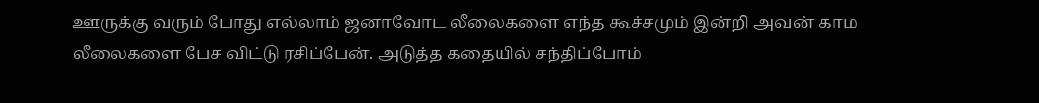ஊருக்கு வரும் போது எல்லாம் ஜனாவோட லீலைகளை எந்த கூச்சமும் இன்றி அவன் காம லீலைகளை பேச விட்டு ரசிப்பேன். அடுத்த கதையில் சந்திப்போம்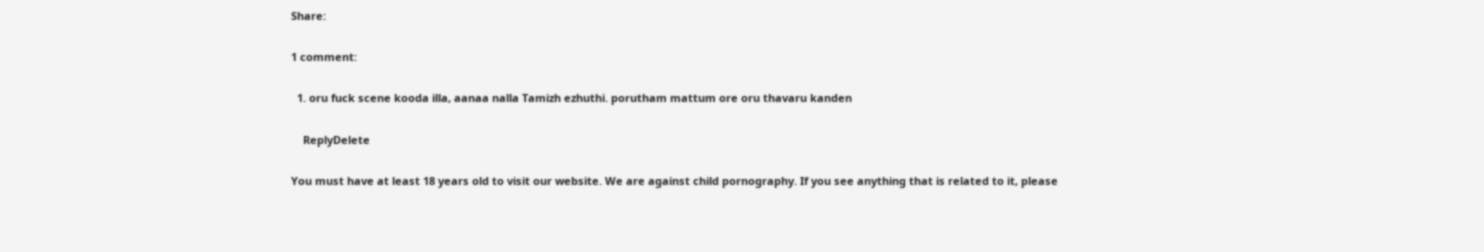Share:

1 comment:

  1. oru fuck scene kooda illa, aanaa nalla Tamizh ezhuthi. porutham mattum ore oru thavaru kanden

    ReplyDelete

You must have at least 18 years old to visit our website. We are against child pornography. If you see anything that is related to it, please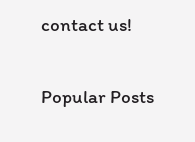contact us!

Popular Posts